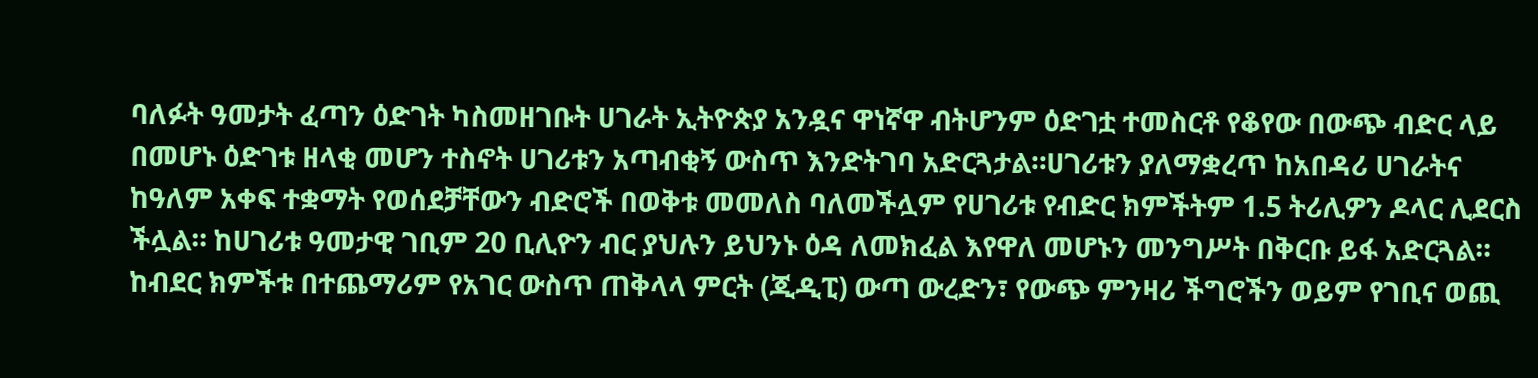ባለፉት ዓመታት ፈጣን ዕድገት ካስመዘገቡት ሀገራት ኢትዮጵያ አንዷና ዋነኛዋ ብትሆንም ዕድገቷ ተመስርቶ የቆየው በውጭ ብድር ላይ በመሆኑ ዕድገቱ ዘላቂ መሆን ተስኖት ሀገሪቱን አጣብቂኝ ውስጥ እንድትገባ አድርጓታል።ሀገሪቱን ያለማቋረጥ ከአበዳሪ ሀገራትና ከዓለም አቀፍ ተቋማት የወሰደቻቸውን ብድሮች በወቅቱ መመለስ ባለመችሏም የሀገሪቱ የብድር ክምችትም 1.5 ትሪሊዎን ዶላር ሊደርስ ችሏል። ከሀገሪቱ ዓመታዊ ገቢም 20 ቢሊዮን ብር ያህሉን ይህንኑ ዕዳ ለመክፈል እየዋለ መሆኑን መንግሥት በቅርቡ ይፋ አድርጓል።
ከብደር ክምችቱ በተጨማሪም የአገር ውስጥ ጠቅላላ ምርት (ጂዲፒ) ውጣ ውረድን፣ የውጭ ምንዛሪ ችግሮችን ወይም የገቢና ወጪ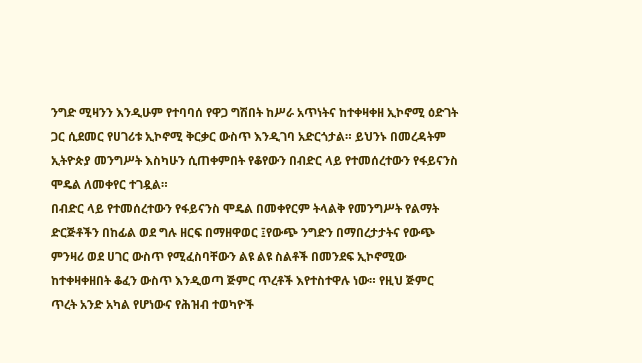ንግድ ሚዛንን እንዲሁም የተባባሰ የዋጋ ግሽበት ከሥራ አጥነትና ከተቀዛቀዘ ኢኮኖሚ ዕድገት ጋር ሲደመር የሀገሪቱ ኢኮኖሚ ቅርቃር ውስጥ እንዲገባ አድርጎታል። ይህንኑ በመረዳትም ኢትዮጵያ መንግሥት እስካሁን ሲጠቀምበት የቆየውን በብድር ላይ የተመሰረተውን የፋይናንስ ሞዴል ለመቀየር ተገዷል።
በብድር ላይ የተመሰረተውን የፋይናንስ ሞዴል በመቀየርም ትላልቅ የመንግሥት የልማት ድርጅቶችን በከፊል ወደ ግሉ ዘርፍ በማዘዋወር ፤የውጭ ንግድን በማበረታታትና የውጭ ምንዛሪ ወደ ሀገር ውስጥ የሚፈስባቸውን ልዩ ልዩ ስልቶች በመንደፍ ኢኮኖሚው ከተቀዛቀዘበት ቆፈን ውስጥ እንዲወጣ ጅምር ጥረቶች እየተስተዋሉ ነው። የዚህ ጅምር ጥረት አንድ አካል የሆነውና የሕዝብ ተወካዮች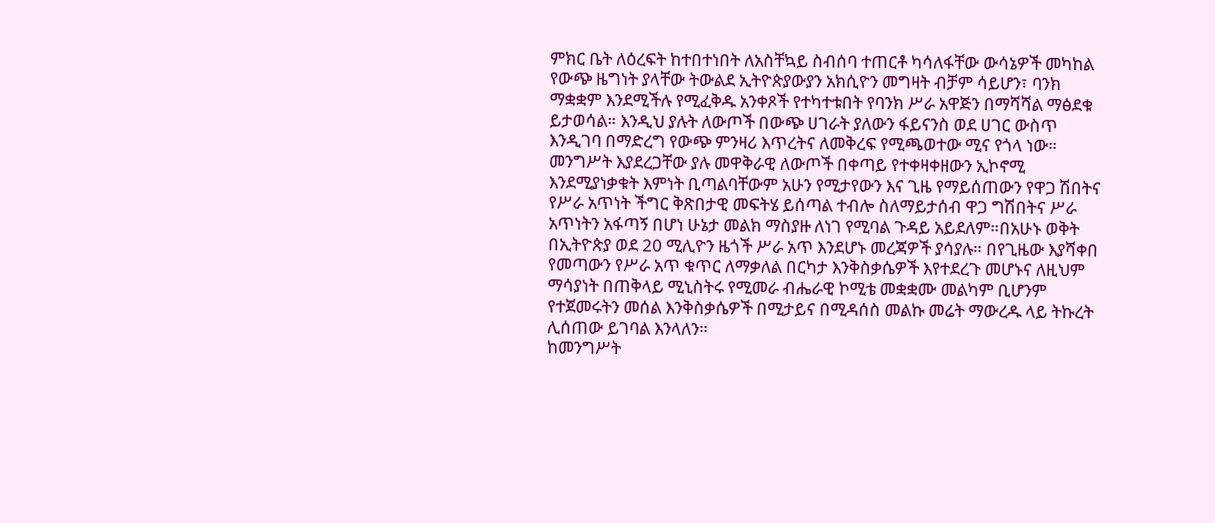ምክር ቤት ለዕረፍት ከተበተነበት ለአስቸኳይ ስብሰባ ተጠርቶ ካሳለፋቸው ውሳኔዎች መካከል የውጭ ዜግነት ያላቸው ትውልደ ኢትዮጵያውያን አክሲዮን መግዛት ብቻም ሳይሆን፣ ባንክ ማቋቋም እንደሚችሉ የሚፈቅዱ አንቀጾች የተካተቱበት የባንክ ሥራ አዋጅን በማሻሻል ማፅደቁ ይታወሳል። እንዲህ ያሉት ለውጦች በውጭ ሀገራት ያለውን ፋይናንስ ወደ ሀገር ውስጥ እንዲገባ በማድረግ የውጭ ምንዛሪ እጥረትና ለመቅረፍ የሚጫወተው ሚና የጎላ ነው።
መንግሥት እያደረጋቸው ያሉ መዋቅራዊ ለውጦች በቀጣይ የተቀዛቀዘውን ኢኮኖሚ እንደሚያነቃቁት እምነት ቢጣልባቸውም አሁን የሚታየውን እና ጊዜ የማይሰጠውን የዋጋ ሽበትና የሥራ አጥነት ችግር ቅጽበታዊ መፍትሄ ይሰጣል ተብሎ ስለማይታሰብ ዋጋ ግሽበትና ሥራ አጥነትን አፋጣኝ በሆነ ሁኔታ መልክ ማስያዙ ለነገ የሚባል ጉዳይ አይደለም።በአሁኑ ወቅት በኢትዮጵያ ወደ 20 ሚሊዮን ዜጎች ሥራ አጥ እንደሆኑ መረጃዎች ያሳያሉ። በየጊዜው እያሻቀበ የመጣውን የሥራ አጥ ቁጥር ለማቃለል በርካታ እንቅስቃሴዎች እየተደረጉ መሆኑና ለዚህም ማሳያነት በጠቅላይ ሚኒስትሩ የሚመራ ብሔራዊ ኮሚቴ መቋቋሙ መልካም ቢሆንም የተጀመሩትን መሰል እንቅስቃሴዎች በሚታይና በሚዳሰስ መልኩ መሬት ማውረዱ ላይ ትኩረት ሊሰጠው ይገባል እንላለን።
ከመንግሥት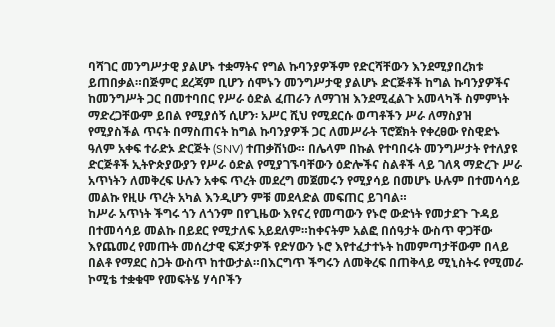ባሻገር መንግሥታዊ ያልሆኑ ተቋማትና የግል ኩባንያዎችም የድርሻቸውን እንደሚያበረክቱ ይጠበቃል።በጅምር ደረጃም ቢሆን ሰሞኑን መንግሥታዊ ያልሆኑ ድርጅቶች ከግል ኩባንያዎችና ከመንግሥት ጋር በመተባበር የሥራ ዕድል ፈጠራን ለማገዝ እንደሚፈልጉ አመላካች ስምምነት ማድረጋቸውም ይበል የሚያሰኝ ሲሆን፡ አሥር ሺህ የሚደርሱ ወጣቶችን ሥራ ለማስያዝ የሚያስችል ጥናት በማስጠናት ከግል ኩባንያዎች ጋር ለመሥራት ፕሮጀክት የቀረፀው የስዊድኑ ዓለም አቀፍ ተራድኦ ድርጅት (SNV) ተጠቃሽነው። በሌላም በኩል የተባበሩት መንግሥታት የተለያዩ ድርጅቶች ኢትዮጵያውያን የሥራ ዕድል የሚያገኙባቸውን ዕድሎችና ስልቶች ላይ ገለጻ ማድረጉ ሥራ አጥነትን ለመቅረፍ ሁሉን አቀፍ ጥረት መደረግ መጀመሩን የሚያሳይ በመሆኑ ሁሉም በተመሳሳይ መልኩ የዚሁ ጥረት አካል እንዲሆን ምቹ መደላድል መፍጠር ይገባል።
ከሥራ አጥነት ችግሩ ጎን ለጎንም በየጊዜው እየናረ የመጣውን የኑሮ ውድነት የመታደጉ ጉዳይ በተመሳሳይ መልኩ በይደር የሚታለፍ አይደለም።ከቀናትም አልፎ በሰዓታት ውስጥ ዋጋቸው እየጨመረ የመጡት መሰረታዊ ፍጆታዎች የድሃውን ኑሮ እየተፈታተኑት ከመምጣታቸውም በላይ በልቶ የማደር ስጋት ውስጥ ከተውታል።በእርግጥ ችግሩን ለመቅረፍ በጠቅላይ ሚኒስትሩ የሚመራ ኮሚቴ ተቋቁሞ የመፍትሄ ሃሳቦችን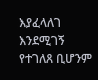እያፈላለገ እንደሚገኝ የተገለጸ ቢሆንም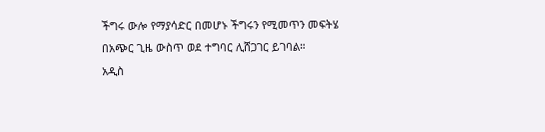ችግሩ ውሎ የማያሳድር በመሆኑ ችግሩን የሚመጥን መፍትሄ በአጭር ጊዜ ውስጥ ወደ ተግባር ሊሸጋገር ይገባል።
አዲስ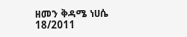ዘመን ቅዳሜ ነሀሴ 18/2011